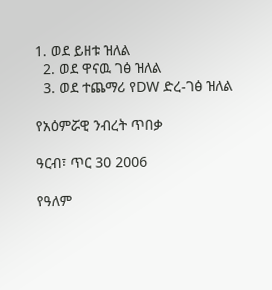1. ወደ ይዘቱ ዝለል
  2. ወደ ዋናዉ ገፅ ዝለል
  3. ወደ ተጨማሪ የDW ድረ-ገፅ ዝለል

የአዕምሯዊ ንብረት ጥበቃ

ዓርብ፣ ጥር 30 2006

የዓለም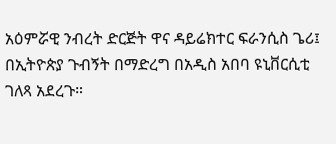አዕምሯዊ ንብረት ድርጅት ዋና ዳይሬክተር ፍራንሲስ ጌሪ፤ በኢትዮጵያ ጉብኝት በማድረግ በአዲስ አበባ ዩኒቨርሲቲ ገለጻ አደረጉ።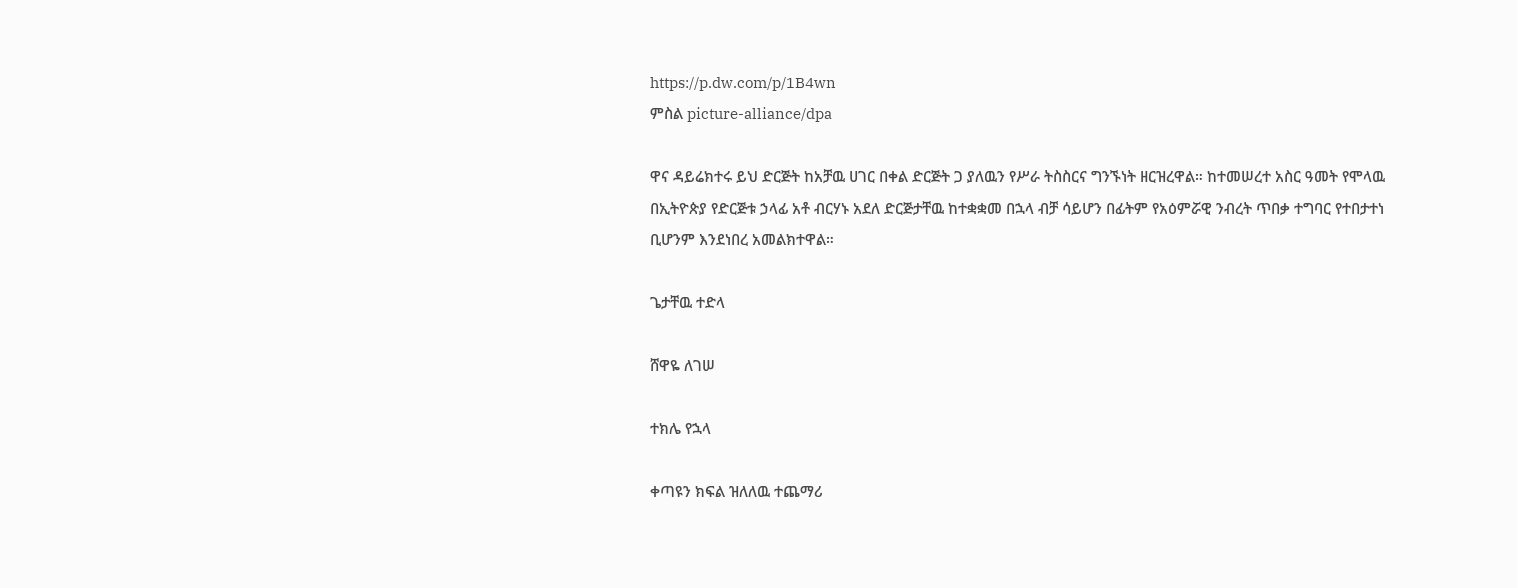https://p.dw.com/p/1B4wn
ምስል picture-alliance/dpa

ዋና ዳይሬክተሩ ይህ ድርጅት ከአቻዉ ሀገር በቀል ድርጅት ጋ ያለዉን የሥራ ትስስርና ግንኙነት ዘርዝረዋል። ከተመሠረተ አስር ዓመት የሞላዉ በኢትዮጵያ የድርጅቱ ኃላፊ አቶ ብርሃኑ አደለ ድርጅታቸዉ ከተቋቋመ በኋላ ብቻ ሳይሆን በፊትም የአዕምሯዊ ንብረት ጥበቃ ተግባር የተበታተነ ቢሆንም እንደነበረ አመልክተዋል።

ጌታቸዉ ተድላ

ሸዋዬ ለገሠ

ተክሌ የኋላ

ቀጣዩን ክፍል ዝለለዉ ተጨማሪ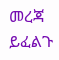መረጃ ይፈልጉ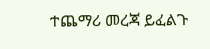ተጨማሪ መረጃ ይፈልጉ